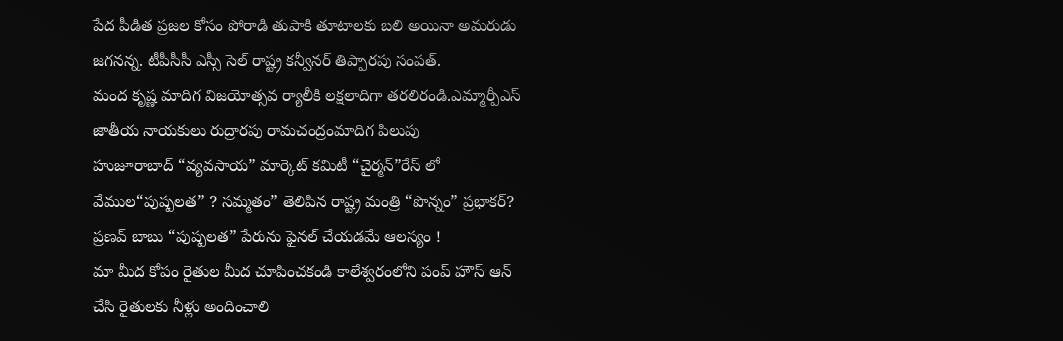పేద పీడిత ప్రజల కోసం పోరాడి తుపాకి తూటాలకు బలి అయినా అమరుడు జగనన్న. టీపీసీసీ ఎస్సీ సెల్ రాష్ట్ర కన్వీనర్ తిప్పారపు సంపత్.
మంద కృష్ణ మాదిగ విజయోత్సవ ర్యాలీకి లక్షలాదిగా తరలిరండి.ఎమ్మార్పీఎస్ జాతీయ నాయకులు రుద్రారపు రామచంద్రంమాదిగ పిలుపు
హుజూరాబాద్ “వ్యవసాయ” మార్కెట్ కమిటీ “చైర్మన్”రేస్ లో వేముల“పుష్పలత” ? సమ్మతం” తెలిపిన రాష్ట్ర మంత్రి “పొన్నం” ప్రభాకర్? ప్రణవ్ బాబు “పుష్పలత” పేరును ఫైనల్ చేయడమే ఆలస్యం !
మా మీద కోపం రైతుల మీద చూపించకండి కాలేశ్వరంలోని పంప్ హౌస్ ఆన్ చేసి రైతులకు నీళ్లు అందించాలి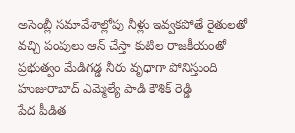అసెంబ్లీ సమావేశాల్లోపు నీళ్లు ఇవ్వకపోతే రైతులతో వచ్చి పంపులు ఆన్ చేస్తా కుటిల రాజకీయంతో ప్రభుత్వం మేడిగడ్డ నీరు వృధాగా పోనిస్తుంది హుజురాబాద్ ఎమ్మెల్యే పాడి కౌశిక్ రెడ్డి
పేద పీడిత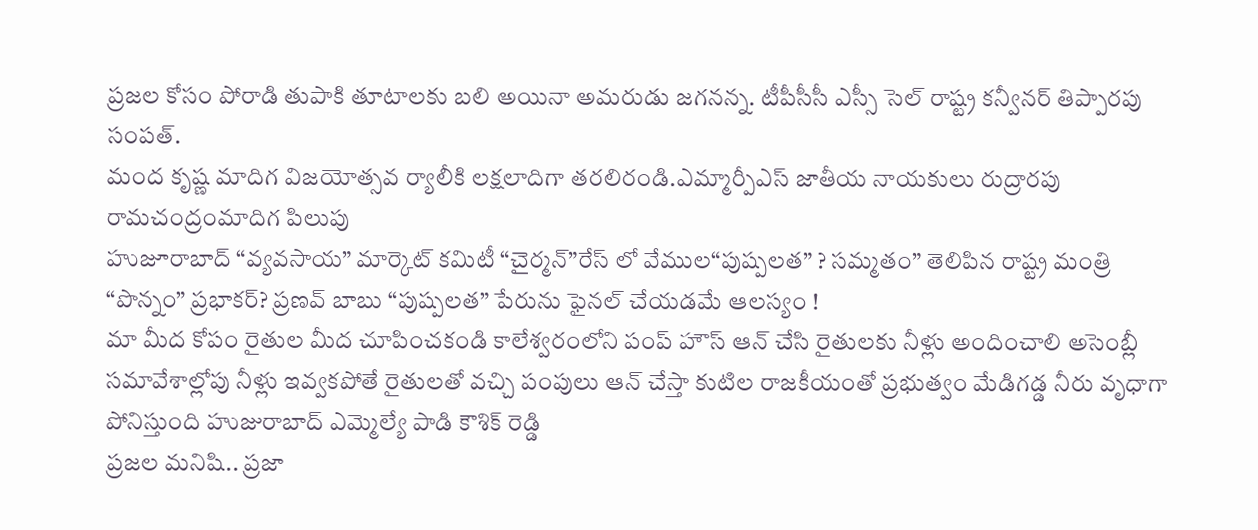ప్రజల కోసం పోరాడి తుపాకి తూటాలకు బలి అయినా అమరుడు జగనన్న. టీపీసీసీ ఎస్సీ సెల్ రాష్ట్ర కన్వీనర్ తిప్పారపు సంపత్.
మంద కృష్ణ మాదిగ విజయోత్సవ ర్యాలీకి లక్షలాదిగా తరలిరండి.ఎమ్మార్పీఎస్ జాతీయ నాయకులు రుద్రారపు రామచంద్రంమాదిగ పిలుపు
హుజూరాబాద్ “వ్యవసాయ” మార్కెట్ కమిటీ “చైర్మన్”రేస్ లో వేముల“పుష్పలత” ? సమ్మతం” తెలిపిన రాష్ట్ర మంత్రి “పొన్నం” ప్రభాకర్? ప్రణవ్ బాబు “పుష్పలత” పేరును ఫైనల్ చేయడమే ఆలస్యం !
మా మీద కోపం రైతుల మీద చూపించకండి కాలేశ్వరంలోని పంప్ హౌస్ ఆన్ చేసి రైతులకు నీళ్లు అందించాలి అసెంబ్లీ సమావేశాల్లోపు నీళ్లు ఇవ్వకపోతే రైతులతో వచ్చి పంపులు ఆన్ చేస్తా కుటిల రాజకీయంతో ప్రభుత్వం మేడిగడ్డ నీరు వృధాగా పోనిస్తుంది హుజురాబాద్ ఎమ్మెల్యే పాడి కౌశిక్ రెడ్డి
ప్రజల మనిషి.. ప్రజా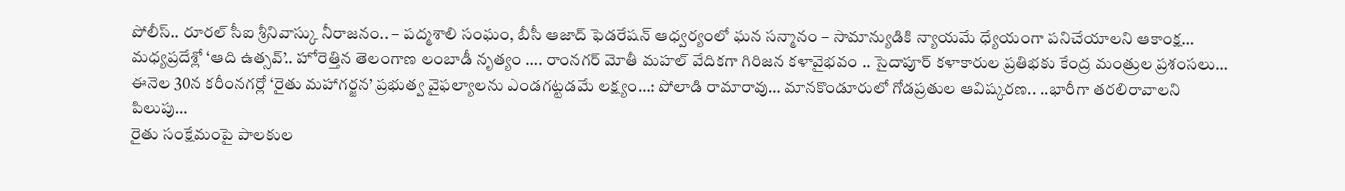పోలీస్.. రూరల్ సీఐ శ్రీనివాస్కు నీరాజనం.. – పద్మశాలి సంఘం, బీసీ ఆజాద్ ఫెడరేషన్ ఆధ్వర్యంలో ఘన సన్మానం – సామాన్యుడికి న్యాయమే ధ్యేయంగా పనిచేయాలని ఆకాంక్ష…
మధ్యప్రదేశ్లో ‘ఆది ఉత్సవ్’.. హోరెత్తిన తెలంగాణ లంబాడీ నృత్యం …. రాంనగర్ మోతీ మహల్ వేదికగా గిరిజన కళావైభవం .. సైదాపూర్ కళాకారుల ప్రతిభకు కేంద్ర మంత్రుల ప్రశంసలు…
ఈనెల 30న కరీంనగర్లో ‘రైతు మహాగర్జన’ ప్రభుత్వ వైఫల్యాలను ఎండగట్టడమే లక్ష్యం…: పోలాడి రామారావు… మానకొండూరులో గోడప్రతుల ఆవిష్కరణ.. ..భారీగా తరలిరావాలని పిలుపు…
రైతు సంక్షేమంపై పాలకుల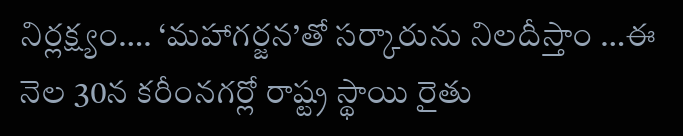నిర్లక్ష్యం…. ‘మహాగర్జన’తో సర్కారును నిలదీస్తాం …ఈ నెల 30న కరీంనగర్లో రాష్ట్ర స్థాయి రైతు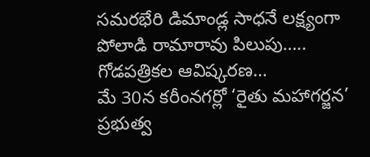సమరభేరి డిమాండ్ల సాధనే లక్ష్యంగా పోలాడి రామారావు పిలుపు….. గోడపత్రికల ఆవిష్కరణ…
మే 30న కరీంనగర్లో ‘రైతు మహాగర్జన’ ప్రభుత్వ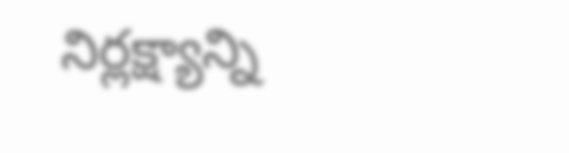నిర్లక్ష్యాన్ని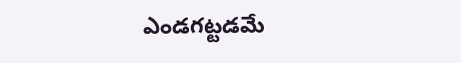ఎండగట్టడమే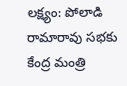లక్ష్యం: పోలాడి రామారావు సభకు కేంద్ర మంత్రి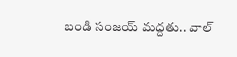బండి సంజయ్ మద్దతు.. వాల్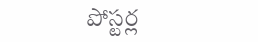పోస్టర్ల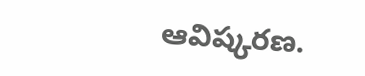ఆవిష్కరణ.